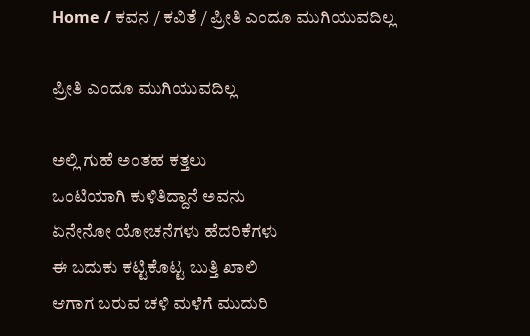Home / ಕವನ / ಕವಿತೆ / ಪ್ರೀತಿ ಎಂದೂ ಮುಗಿಯುವದಿಲ್ಲ

ಪ್ರೀತಿ ಎಂದೂ ಮುಗಿಯುವದಿಲ್ಲ

ಅಲ್ಲಿ ಗುಹೆ ಅಂತಹ ಕತ್ತಲು
ಒಂಟಿಯಾಗಿ ಕುಳಿತಿದ್ದಾನೆ ಅವನು
ಏನೇನೋ ಯೋಚನೆಗಳು ಹೆದರಿಕೆಗಳು
ಈ ಬದುಕು ಕಟ್ಟಿಕೊಟ್ಟ ಬುತ್ತಿ ಖಾಲಿ
ಆಗಾಗ ಬರುವ ಚಳಿ ಮಳೆಗೆ ಮುದುರಿ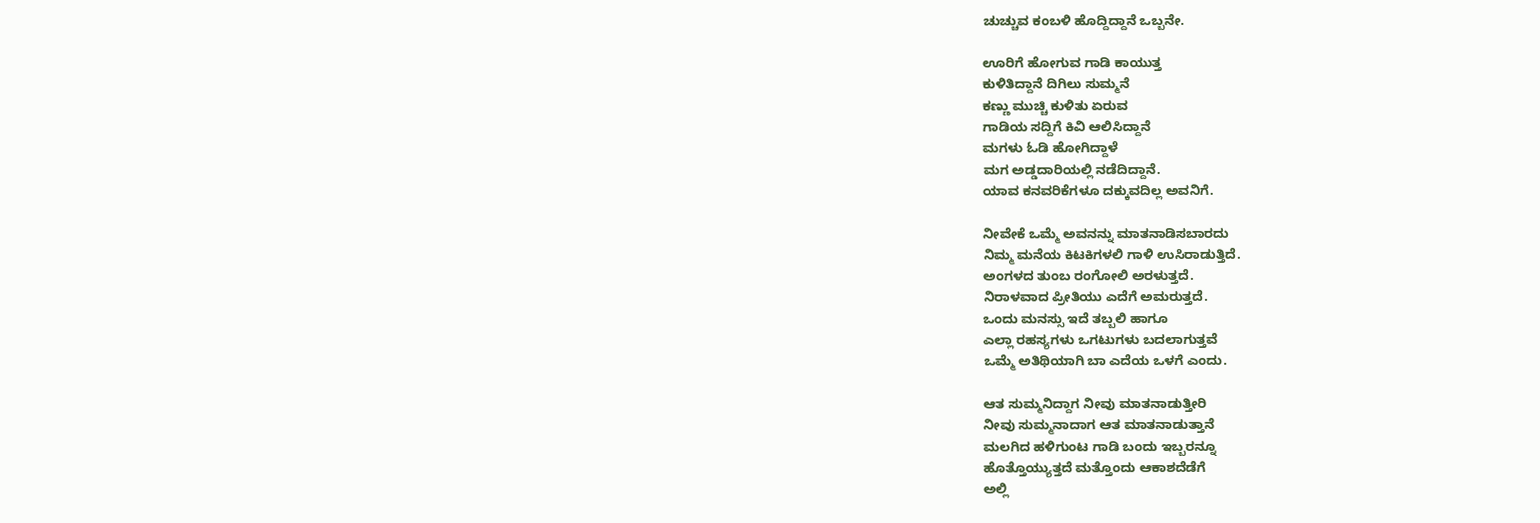ಚುಚ್ಚುವ ಕಂಬಳಿ ಹೊದ್ದಿದ್ದಾನೆ ಒಬ್ಬನೇ.

ಊರಿಗೆ ಹೋಗುವ ಗಾಡಿ ಕಾಯುತ್ತ
ಕುಳಿತಿದ್ದಾನೆ ದಿಗಿಲು ಸುಮ್ಮನೆ
ಕಣ್ಣು ಮುಚ್ಚಿ ಕುಳಿತು ಏರುವ
ಗಾಡಿಯ ಸದ್ದಿಗೆ ಕಿವಿ ಆಲಿಸಿದ್ದಾನೆ
ಮಗಳು ಓಡಿ ಹೋಗಿದ್ದಾಳೆ
ಮಗ ಅಡ್ಡದಾರಿಯಲ್ಲಿ ನಡೆದಿದ್ದಾನೆ.
ಯಾವ ಕನವರಿಕೆಗಳೂ ದಕ್ಕುವದಿಲ್ಲ ಅವನಿಗೆ.

ನೀವೇಕೆ ಒಮ್ಮೆ ಅವನನ್ನು ಮಾತನಾಡಿಸಬಾರದು
ನಿಮ್ಮ ಮನೆಯ ಕಿಟಕಿಗಳಲಿ ಗಾಳಿ ಉಸಿರಾಡುತ್ತಿದೆ.
ಅಂಗಳದ ತುಂಬ ರಂಗೋಲಿ ಅರಳುತ್ತದೆ.
ನಿರಾಳವಾದ ಪ್ರೀತಿಯು ಎದೆಗೆ ಅಮರುತ್ತದೆ.
ಒಂದು ಮನಸ್ಸು ಇದೆ ತಬ್ಬಲಿ ಹಾಗೂ
ಎಲ್ಲಾ ರಹಸ್ಯಗಳು ಒಗಟುಗಳು ಬದಲಾಗುತ್ತವೆ
ಒಮ್ಮೆ ಅತಿಥಿಯಾಗಿ ಬಾ ಎದೆಯ ಒಳಗೆ ಎಂದು.

ಆತ ಸುಮ್ಮನಿದ್ದಾಗ ನೀವು ಮಾತನಾಡುತ್ತೀರಿ
ನೀವು ಸುಮ್ಮನಾದಾಗ ಆತ ಮಾತನಾಡುತ್ತಾನೆ
ಮಲಗಿದ ಹಳಿಗುಂಟ ಗಾಡಿ ಬಂದು ಇಬ್ಬರನ್ನೂ
ಹೊತ್ತೊಯ್ಯುತ್ತದೆ ಮತ್ತೊಂದು ಆಕಾಶದೆಡೆಗೆ
ಅಲ್ಲಿ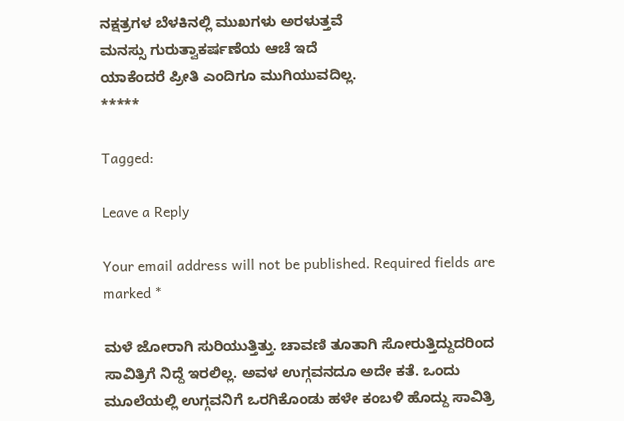ನಕ್ಷತ್ರಗಳ ಬೆಳಕಿನಲ್ಲಿ ಮುಖಗಳು ಅರಳುತ್ತವೆ
ಮನಸ್ಸು ಗುರುತ್ವಾಕರ್ಷಣೆಯ ಆಚೆ ಇದೆ
ಯಾಕೆಂದರೆ ಪ್ರೀತಿ ಎಂದಿಗೂ ಮುಗಿಯುವದಿಲ್ಲ.
*****

Tagged:

Leave a Reply

Your email address will not be published. Required fields are marked *

ಮಳೆ ಜೋರಾಗಿ ಸುರಿಯುತ್ತಿತ್ತು. ಚಾವಣಿ ತೂತಾಗಿ ಸೋರುತ್ತಿದ್ದುದರಿಂದ ಸಾವಿತ್ರಿಗೆ ನಿದ್ದೆ ಇರಲಿಲ್ಲ. ಅವಳ ಉಗ್ಗವನದೂ ಅದೇ ಕತೆ. ಒಂದು ಮೂಲೆಯಲ್ಲಿ ಉಗ್ಗವನಿಗೆ ಒರಗಿಕೊಂಡು ಹಳೇ ಕಂಬಳಿ ಹೊದ್ದು ಸಾವಿತ್ರಿ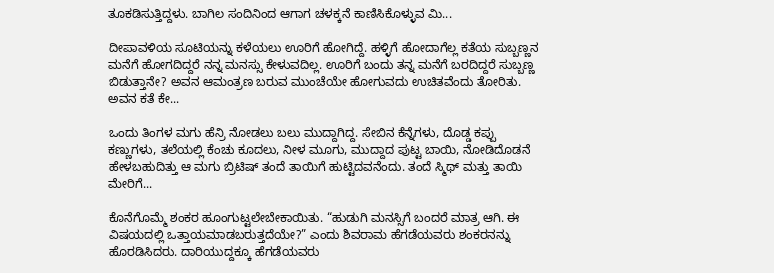ತೂಕಡಿಸುತ್ತಿದ್ದಳು. ಬಾಗಿಲ ಸಂದಿನಿಂದ ಆಗಾಗ ಚಳಕ್ಕನೆ ಕಾಣಿಸಿಕೊಳ್ಳುವ ಮಿ...

ದೀಪಾವಳಿಯ ಸೂಟಿಯನ್ನು ಕಳೆಯಲು ಊರಿಗೆ ಹೋಗಿದ್ದೆ. ಹಳ್ಳಿಗೆ ಹೋದಾಗೆಲ್ಲ ಕತೆಯ ಸುಬ್ಬಣ್ಣನ ಮನೆಗೆ ಹೋಗದಿದ್ದರೆ ನನ್ನ ಮನಸ್ಸು ಕೇಳುವದಿಲ್ಲ. ಊರಿಗೆ ಬಂದು ತನ್ನ ಮನೆಗೆ ಬರದಿದ್ದರೆ ಸುಬ್ಬಣ್ಣ ಬಿಡುತ್ತಾನೇ? ಅವನ ಆಮಂತ್ರಣ ಬರುವ ಮುಂಚೆಯೇ ಹೋಗುವದು ಉಚಿತವೆಂದು ತೋರಿತು. ಅವನ ಕತೆ ಕೇ...

ಒಂದು ತಿಂಗಳ ಮಗು ಹೆನ್ರಿ ನೋಡಲು ಬಲು ಮುದ್ದಾಗಿದ್ದ. ಸೇಬಿನ ಕೆನ್ನೆಗಳು, ದೊಡ್ಡ ಕಪ್ಪು ಕಣ್ಣುಗಳು, ತಲೆಯಲ್ಲಿ ಕೆಂಚು ಕೂದಲು, ನೀಳ ಮೂಗು, ಮುದ್ದಾದ ಪುಟ್ಟ ಬಾಯಿ, ನೋಡಿದೊಡನೆ ಹೇಳಬಹುದಿತ್ತು ಆ ಮಗು ಬ್ರಿಟಿಷ್ ತಂದೆ ತಾಯಿಗೆ ಹುಟ್ಟಿದವನೆಂದು. ತಂದೆ ಸ್ಮಿಥ್ ಮತ್ತು ತಾಯಿ ಮೇರಿಗೆ...

ಕೊನೆಗೊಮ್ಮೆ ಶಂಕರ ಹೂಂಗುಟ್ಟಲೇಬೇಕಾಯಿತು. “ಹುಡುಗಿ ಮನಸ್ಸಿಗೆ ಬಂದರೆ ಮಾತ್ರ ಆಗಿ. ಈ ವಿಷಯದಲ್ಲಿ ಒತ್ತಾಯಮಾಡಬರುತ್ತದೆಯೇ?” ಎಂದು ಶಿವರಾಮ ಹೆಗಡೆಯವರು ಶಂಕರನನ್ನು ಹೊರಡಿಸಿದರು. ದಾರಿಯುದ್ದಕ್ಕೂ ಹೆಗಡೆಯವರು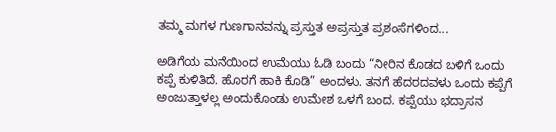ತಮ್ಮ ಮಗಳ ಗುಣಗಾನವನ್ನು ಪ್ರಸ್ತುತ ಅಪ್ರಸ್ತುತ ಪ್ರಶಂಸೆಗಳಿಂದ...

ಅಡಿಗೆಯ ಮನೆಯಿಂದ ಉಮೆಯು ಓಡಿ ಬಂದು “ನೀರಿನ ಕೊಡದ ಬಳಿಗೆ ಒಂದು ಕಪ್ಪೆ ಕುಳಿತಿದೆ. ಹೊರಗೆ ಹಾಕಿ ಕೊಡಿ” ಅಂದಳು. ತನಗೆ ಹೆದರದವಳು ಒಂದು ಕಪ್ಪೆಗೆ ಅಂಜುತ್ತಾಳಲ್ಲ ಅಂದುಕೊಂಡು ಉಮೇಶ ಒಳಗೆ ಬಂದ. ಕಪ್ಪೆಯು ಭದ್ರಾಸನ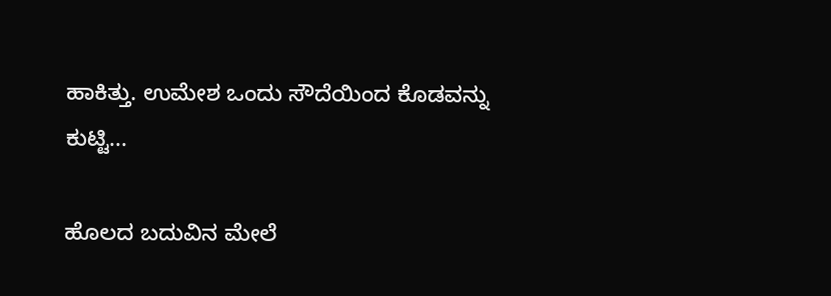ಹಾಕಿತ್ತು. ಉಮೇಶ ಒಂದು ಸೌದೆಯಿಂದ ಕೊಡವನ್ನು ಕುಟ್ಟಿ...

ಹೊಲದ ಬದುವಿನ ಮೇಲೆ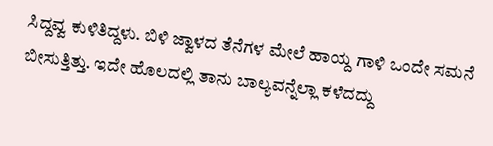ಸಿದ್ದವ್ವ ಕುಳಿತಿದ್ದಳು. ಬಿಳಿ ಜ್ವಾಳದ ತೆನೆಗಳ ಮೇಲೆ ಹಾಯ್ದ ಗಾಳಿ ಒಂದೇ ಸಮನೆ ಬೀಸುತ್ತಿತ್ತು. ಇದೇ ಹೊಲದಲ್ಲಿ ತಾನು ಬಾಲ್ಯವನ್ನೆಲ್ಲಾ ಕಳೆದದ್ದು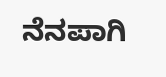ನೆನಪಾಗಿ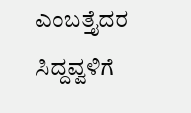ಎಂಬತ್ತೈದರ ಸಿದ್ದವ್ವಳಿಗೆ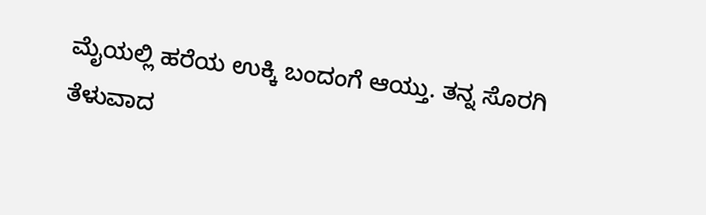ಮೈಯಲ್ಲಿ ಹರೆಯ ಉಕ್ಕಿ ಬಂದಂಗೆ ಆಯ್ತು. ತನ್ನ ಸೊರಗಿ ತೆಳುವಾದ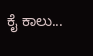ಕೈ ಕಾಲು...